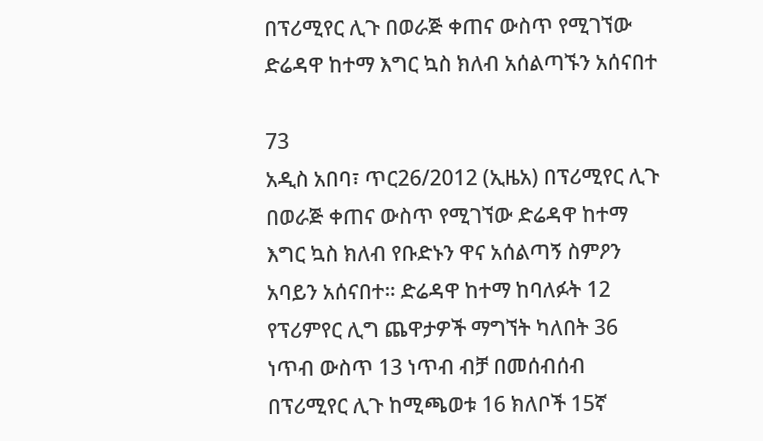በፕሪሚየር ሊጉ በወራጅ ቀጠና ውስጥ የሚገኘው ድሬዳዋ ከተማ እግር ኳስ ክለብ አሰልጣኙን አሰናበተ

73
አዲስ አበባ፣ ጥር26/2012 (ኢዜአ) በፕሪሚየር ሊጉ በወራጅ ቀጠና ውስጥ የሚገኘው ድሬዳዋ ከተማ እግር ኳስ ክለብ የቡድኑን ዋና አሰልጣኝ ስምዖን አባይን አሰናበተ። ድሬዳዋ ከተማ ከባለፉት 12 የፕሪምየር ሊግ ጨዋታዎች ማግኘት ካለበት 36 ነጥብ ውስጥ 13 ነጥብ ብቻ በመሰብሰብ በፕሪሚየር ሊጉ ከሚጫወቱ 16 ክለቦች 15ኛ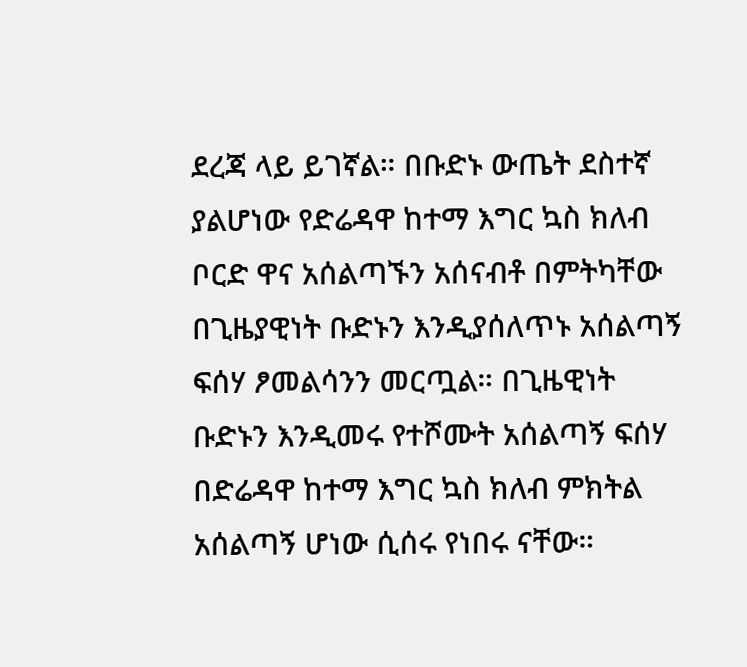ደረጃ ላይ ይገኛል። በቡድኑ ውጤት ደስተኛ ያልሆነው የድሬዳዋ ከተማ እግር ኳስ ክለብ ቦርድ ዋና አሰልጣኙን አሰናብቶ በምትካቸው በጊዜያዊነት ቡድኑን እንዲያሰለጥኑ አሰልጣኝ ፍሰሃ ፆመልሳንን መርጧል። በጊዜዊነት ቡድኑን እንዲመሩ የተሾሙት አሰልጣኝ ፍሰሃ በድሬዳዋ ከተማ እግር ኳስ ክለብ ምክትል አሰልጣኝ ሆነው ሲሰሩ የነበሩ ናቸው።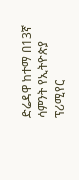ድሬዳዋ ከተማ በ13ኛ ሳምንት የኢትዮጵያ ፕሪሚየር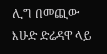ሊግ በመጪው እሁድ ድሬዳዋ ላይ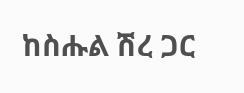ከስሑል ሽረ ጋር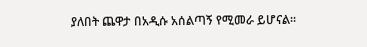ያለበት ጨዋታ በአዲሱ አሰልጣኝ የሚመራ ይሆናል።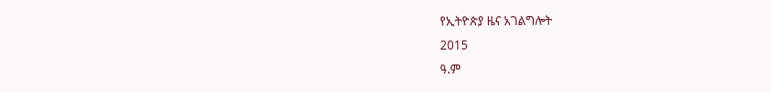የኢትዮጵያ ዜና አገልግሎት
2015
ዓ.ም